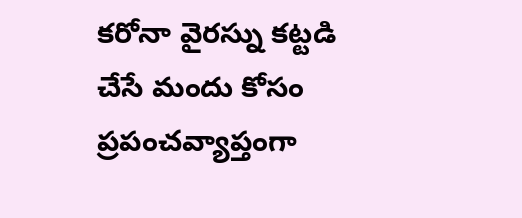కరోనా వైరస్ను కట్టడి చేసే మందు కోసం ప్రపంచవ్యాప్తంగా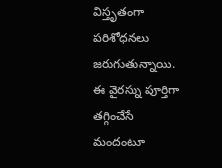విస్తృతంగా పరిశోధనలు జరుగుతున్నాయి. ఈ వైరస్ను పూర్తిగా తగ్గించేసే మందంటూ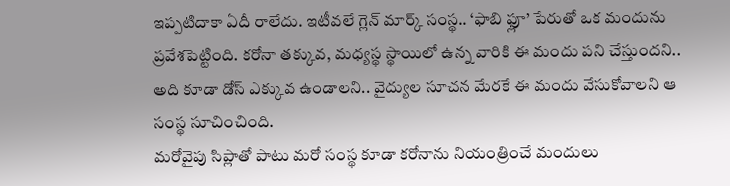ఇప్పటిదాకా ఏదీ రాలేదు. ఇటీవలే గ్లెన్ మార్క్ సంస్థ.. ‘ఫాబి ఫ్లూ’ పేరుతో ఒక మందును ప్రవేశపెట్టింది. కరోనా తక్కువ, మధ్యస్థ స్థాయిలో ఉన్న వారికి ఈ మందు పని చేస్తుందని.. అది కూడా డోస్ ఎక్కువ ఉండాలని.. వైద్యుల సూచన మేరకే ఈ మందు వేసుకోవాలని ఆ సంస్థ సూచించింది.
మరోవైపు సిప్లాతో పాటు మరో సంస్థ కూడా కరోనాను నియంత్రించే మందులు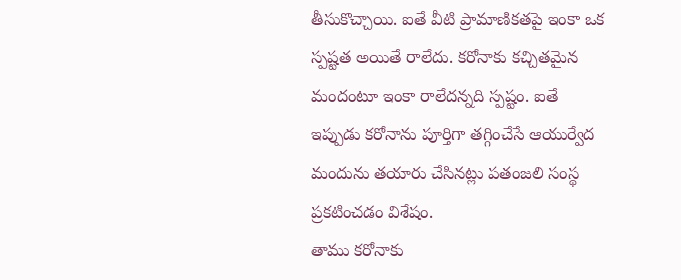తీసుకొచ్చాయి. ఐతే వీటి ప్రామాణికతపై ఇంకా ఒక స్పష్టత అయితే రాలేదు. కరోనాకు కచ్చితమైన మందంటూ ఇంకా రాలేదన్నది స్పష్టం. ఐతే ఇప్పుడు కరోనాను పూర్తిగా తగ్గించేసే ఆయుర్వేద మందును తయారు చేసినట్లు పతంజలి సంస్థ ప్రకటించడం విశేషం.
తాము కరోనాకు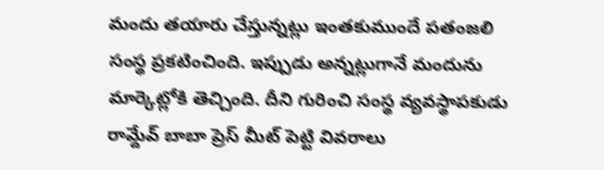మందు తయారు చేస్తున్నట్లు ఇంతకుముందే పతంజలి సంస్థ ప్రకటించింది. ఇప్పుడు అన్నట్లుగానే మందును మార్కెట్లోకి తెచ్చింది. దీని గురించి సంస్థ వ్యవస్థాపకుడు రామ్దేవ్ బాబా ప్రెస్ మీట్ పెట్టి వివరాలు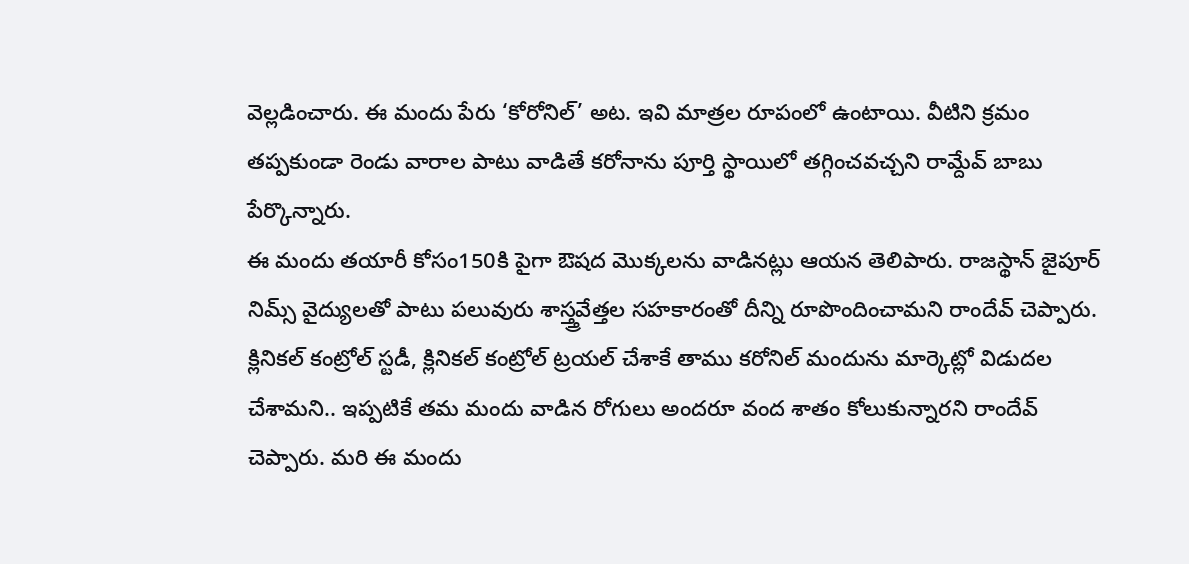వెల్లడించారు. ఈ మందు పేరు ‘కోరోనిల్’ అట. ఇవి మాత్రల రూపంలో ఉంటాయి. వీటిని క్రమం తప్పకుండా రెండు వారాల పాటు వాడితే కరోనాను పూర్తి స్థాయిలో తగ్గించవచ్చని రామ్దేవ్ బాబు పేర్కొన్నారు.
ఈ మందు తయారీ కోసం150కి పైగా ఔషద మొక్కలను వాడినట్లు ఆయన తెలిపారు. రాజస్థాన్ జైపూర్ నిమ్స్ వైద్యులతో పాటు పలువురు శాస్త్త్రవేత్తల సహకారంతో దీన్ని రూపొందించామని రాందేవ్ చెప్పారు.
క్లినికల్ కంట్రోల్ స్టడీ, క్లినికల్ కంట్రోల్ ట్రయల్ చేశాకే తాము కరోనిల్ మందును మార్కెట్లో విడుదల చేశామని.. ఇప్పటికే తమ మందు వాడిన రోగులు అందరూ వంద శాతం కోలుకున్నారని రాందేవ్ చెప్పారు. మరి ఈ మందు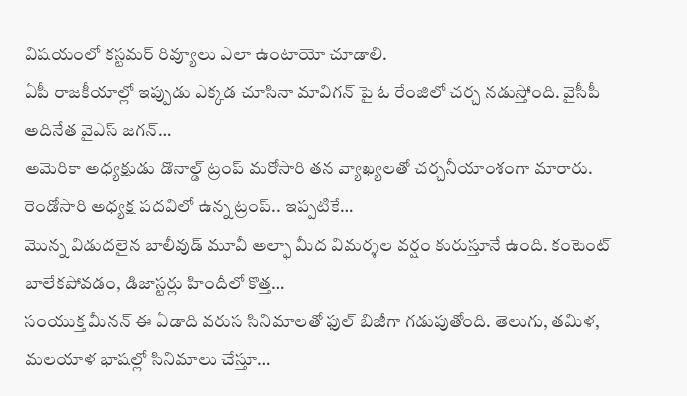విషయంలో కస్టమర్ రివ్యూలు ఎలా ఉంటాయో చూడాలి.
ఏపీ రాజకీయాల్లో ఇప్పుడు ఎక్కడ చూసినా మావిగన్ పై ఓ రేంజిలో చర్చ నడుస్తోంది. వైసీపీ అదినేత వైఎస్ జగన్…
అమెరికా అధ్యక్షుడు డొనాల్డ్ ట్రంప్ మరోసారి తన వ్యాఖ్యలతో చర్చనీయాంశంగా మారారు. రెండోసారి అధ్యక్ష పదవిలో ఉన్న ట్రంప్.. ఇప్పటికే…
మొన్న విడుదలైన బాలీవుడ్ మూవీ అల్ఫా మీద విమర్శల వర్షం కురుస్తూనే ఉంది. కంటెంట్ బాలేకపోవడం, డిజాస్టర్లు హిందీలో కొత్త…
సంయుక్త మీనన్ ఈ ఏడాది వరుస సినిమాలతో ఫుల్ బిజీగా గడుపుతోంది. తెలుగు, తమిళ, మలయాళ భాషల్లో సినిమాలు చేస్తూ…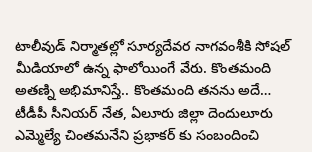టాలీవుడ్ నిర్మాతల్లో సూర్యదేవర నాగవంశీకి సోషల్ మీడియాలో ఉన్న ఫాలోయింగే వేరు. కొంతమంది అతణ్ని అభిమానిస్తే.. కొంతమంది తనను అదే…
టీడీపీ సీనియర్ నేత, ఏలూరు జిల్లా దెందులూరు ఎమ్మెల్యే చింతమనేని ప్రభాకర్ కు సంబందించి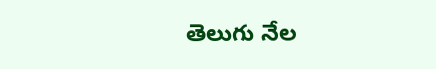తెలుగు నేల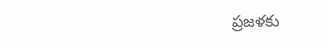ప్రజళకు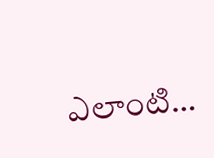ఎలాంటి…